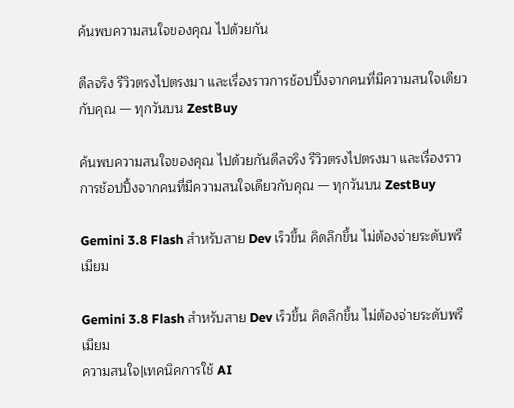ค้นพบความสนใจของคุณ ไปด้วยกัน

ดีลจริง รีวิวตรงไปตรงมา และเรื่องราวการช้อปปิ้งจากคนที่มีความสนใจเดียวกับคุณ — ทุกวันบน ZestBuy

ค้นพบความสนใจของคุณ ไปด้วยกันดีลจริง รีวิวตรงไปตรงมา และเรื่องราวการช้อปปิ้งจากคนที่มีความสนใจเดียวกับคุณ — ทุกวันบน ZestBuy

Gemini 3.8 Flash สำหรับสาย Dev เร็วขึ้น คิดลึกขึ้น ไม่ต้องจ่ายระดับพรีเมียม

Gemini 3.8 Flash สำหรับสาย Dev เร็วขึ้น คิดลึกขึ้น ไม่ต้องจ่ายระดับพรีเมียม
ความสนใจ|เทคนิคการใช้ AI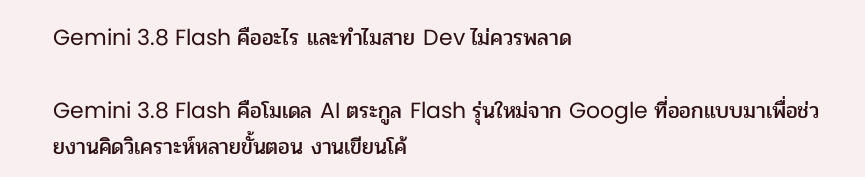Gemini 3.8 Flash คืออะไร และทำไมสาย Dev ไม่ควรพลาด

Gemini 3.8 Flash คือโมเดล AI ตระกูล Flash รุ่นใหม่จาก Google ที่ออกแบบมาเพื่อช่วยงานคิดวิเคราะห์หลายขั้นตอน งานเขียนโค้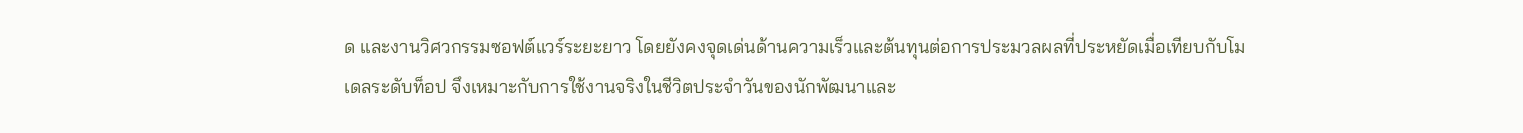ด และงานวิศวกรรมซอฟต์แวร์ระยะยาว โดยยังคงจุดเด่นด้านความเร็วและต้นทุนต่อการประมวลผลที่ประหยัดเมื่อเทียบกับโมเดลระดับท็อป จึงเหมาะกับการใช้งานจริงในชีวิตประจำวันของนักพัฒนาและ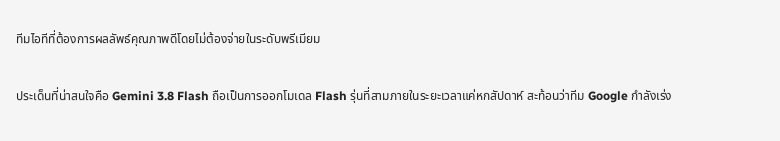ทีมไอทีที่ต้องการผลลัพธ์คุณภาพดีโดยไม่ต้องจ่ายในระดับพรีเมียม

ประเด็นที่น่าสนใจคือ Gemini 3.8 Flash ถือเป็นการออกโมเดล Flash รุ่นที่สามภายในระยะเวลาแค่หกสัปดาห์ สะท้อนว่าทีม Google กำลังเร่ง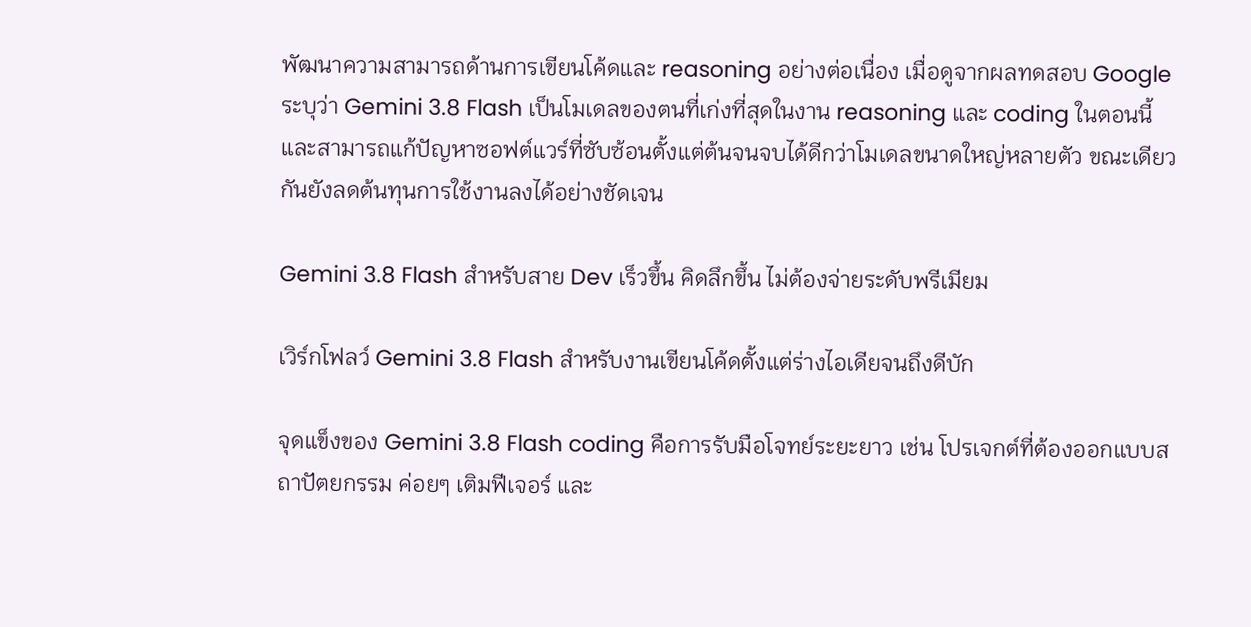พัฒนาความสามารถด้านการเขียนโค้ดและ reasoning อย่างต่อเนื่อง เมื่อดูจากผลทดสอบ Google ระบุว่า Gemini 3.8 Flash เป็นโมเดลของตนที่เก่งที่สุดในงาน reasoning และ coding ในตอนนี้ และสามารถแก้ปัญหาซอฟต์แวร์ที่ซับซ้อนตั้งแต่ต้นจนจบได้ดีกว่าโมเดลขนาดใหญ่หลายตัว ขณะเดียวกันยังลดต้นทุนการใช้งานลงได้อย่างชัดเจน

Gemini 3.8 Flash สำหรับสาย Dev เร็วขึ้น คิดลึกขึ้น ไม่ต้องจ่ายระดับพรีเมียม

เวิร์กโฟลว์ Gemini 3.8 Flash สำหรับงานเขียนโค้ดตั้งแต่ร่างไอเดียจนถึงดีบัก

จุดแข็งของ Gemini 3.8 Flash coding คือการรับมือโจทย์ระยะยาว เช่น โปรเจกต์ที่ต้องออกแบบสถาปัตยกรรม ค่อยๆ เติมฟีเจอร์ และ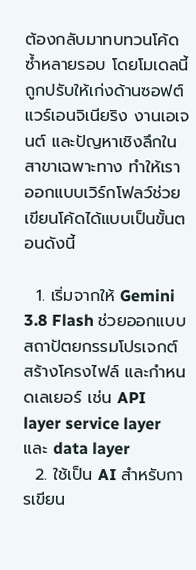ต้องกลับมาทบทวนโค้ดซ้ำหลายรอบ โดยโมเดลนี้ถูกปรับให้เก่งด้านซอฟต์แวร์เอนจิเนียริง งานเอเจนต์ และปัญหาเชิงลึกในสาขาเฉพาะทาง ทำให้เราออกแบบเวิร์กโฟลว์ช่วยเขียนโค้ดได้แบบเป็นขั้นตอนดังนี้

  1. เริ่มจากให้ Gemini 3.8 Flash ช่วยออกแบบสถาปัตยกรรมโปรเจกต์ สร้างโครงไฟล์ และกำหนดเลเยอร์ เช่น API layer service layer และ data layer
  2. ใช้เป็น AI สำหรับการเขียน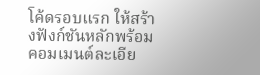โค้ดรอบแรก ให้สร้างฟังก์ชันหลักพร้อมคอมเมนต์ละเอีย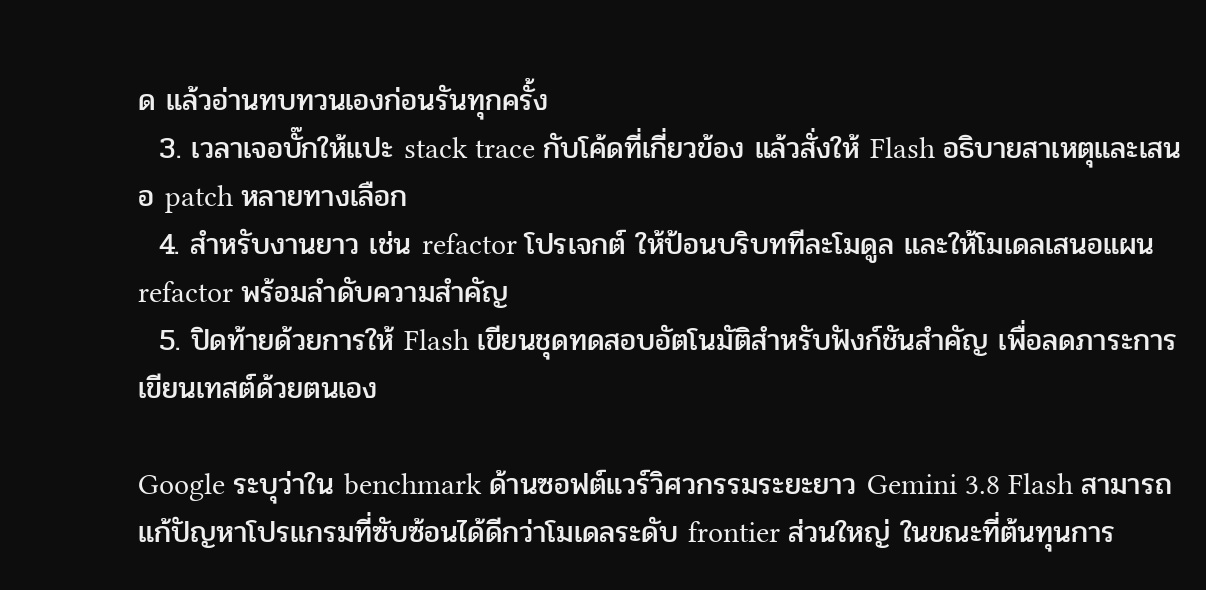ด แล้วอ่านทบทวนเองก่อนรันทุกครั้ง
  3. เวลาเจอบั๊กให้แปะ stack trace กับโค้ดที่เกี่ยวข้อง แล้วสั่งให้ Flash อธิบายสาเหตุและเสนอ patch หลายทางเลือก
  4. สำหรับงานยาว เช่น refactor โปรเจกต์ ให้ป้อนบริบททีละโมดูล และให้โมเดลเสนอแผน refactor พร้อมลำดับความสำคัญ
  5. ปิดท้ายด้วยการให้ Flash เขียนชุดทดสอบอัตโนมัติสำหรับฟังก์ชันสำคัญ เพื่อลดภาระการเขียนเทสต์ด้วยตนเอง

Google ระบุว่าใน benchmark ด้านซอฟต์แวร์วิศวกรรมระยะยาว Gemini 3.8 Flash สามารถแก้ปัญหาโปรแกรมที่ซับซ้อนได้ดีกว่าโมเดลระดับ frontier ส่วนใหญ่ ในขณะที่ต้นทุนการ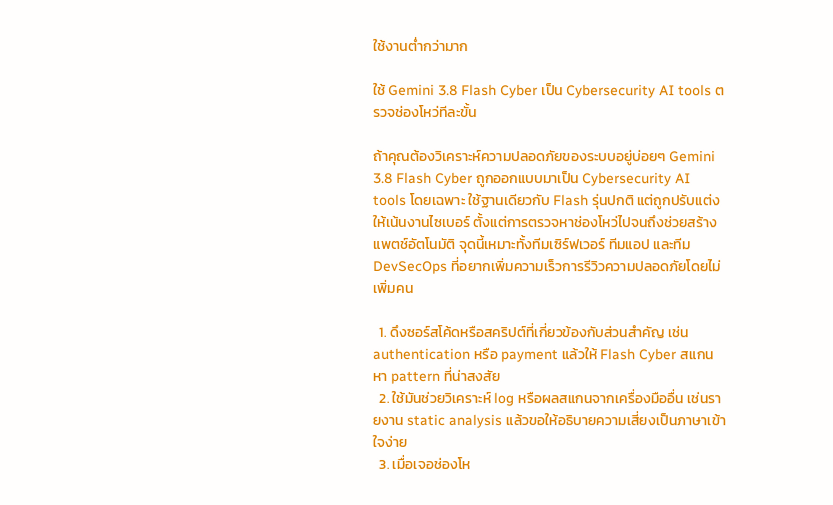ใช้งานต่ำกว่ามาก

ใช้ Gemini 3.8 Flash Cyber เป็น Cybersecurity AI tools ตรวจช่องโหว่ทีละขั้น

ถ้าคุณต้องวิเคราะห์ความปลอดภัยของระบบอยู่บ่อยๆ Gemini 3.8 Flash Cyber ถูกออกแบบมาเป็น Cybersecurity AI tools โดยเฉพาะ ใช้ฐานเดียวกับ Flash รุ่นปกติ แต่ถูกปรับแต่งให้เน้นงานไซเบอร์ ตั้งแต่การตรวจหาช่องโหว่ไปจนถึงช่วยสร้างแพตช์อัตโนมัติ จุดนี้เหมาะทั้งทีมเซิร์ฟเวอร์ ทีมแอป และทีม DevSecOps ที่อยากเพิ่มความเร็วการรีวิวความปลอดภัยโดยไม่เพิ่มคน

  1. ดึงซอร์สโค้ดหรือสคริปต์ที่เกี่ยวข้องกับส่วนสำคัญ เช่น authentication หรือ payment แล้วให้ Flash Cyber สแกนหา pattern ที่น่าสงสัย
  2. ใช้มันช่วยวิเคราะห์ log หรือผลสแกนจากเครื่องมืออื่น เช่นรายงาน static analysis แล้วขอให้อธิบายความเสี่ยงเป็นภาษาเข้าใจง่าย
  3. เมื่อเจอช่องโห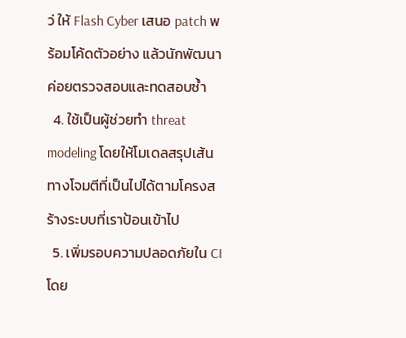ว่ ให้ Flash Cyber เสนอ patch พร้อมโค้ดตัวอย่าง แล้วนักพัฒนาค่อยตรวจสอบและทดสอบซ้ำ
  4. ใช้เป็นผู้ช่วยทำ threat modeling โดยให้โมเดลสรุปเส้นทางโจมตีที่เป็นไปได้ตามโครงสร้างระบบที่เราป้อนเข้าไป
  5. เพิ่มรอบความปลอดภัยใน CI โดย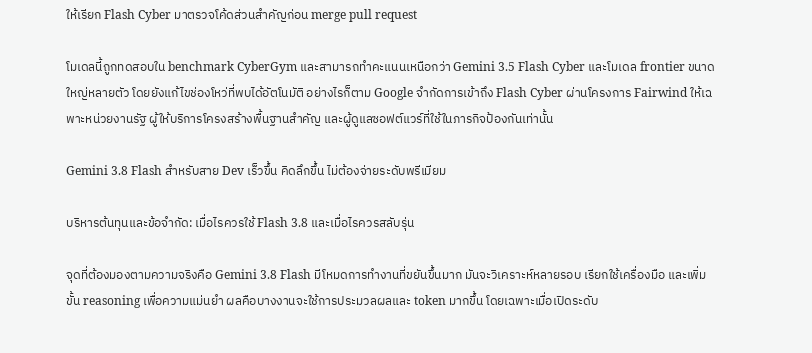ให้เรียก Flash Cyber มาตรวจโค้ดส่วนสำคัญก่อน merge pull request

โมเดลนี้ถูกทดสอบใน benchmark CyberGym และสามารถทำคะแนนเหนือกว่า Gemini 3.5 Flash Cyber และโมเดล frontier ขนาดใหญ่หลายตัว โดยยังแก้ไขช่องโหว่ที่พบได้อัตโนมัติ อย่างไรก็ตาม Google จำกัดการเข้าถึง Flash Cyber ผ่านโครงการ Fairwind ให้เฉพาะหน่วยงานรัฐ ผู้ให้บริการโครงสร้างพื้นฐานสำคัญ และผู้ดูแลซอฟต์แวร์ที่ใช้ในภารกิจป้องกันเท่านั้น

Gemini 3.8 Flash สำหรับสาย Dev เร็วขึ้น คิดลึกขึ้น ไม่ต้องจ่ายระดับพรีเมียม

บริหารต้นทุนและข้อจำกัด: เมื่อไรควรใช้ Flash 3.8 และเมื่อไรควรสลับรุ่น

จุดที่ต้องมองตามความจริงคือ Gemini 3.8 Flash มีโหมดการทำงานที่ขยันขึ้นมาก มันจะวิเคราะห์หลายรอบ เรียกใช้เครื่องมือ และเพิ่มขั้น reasoning เพื่อความแม่นยำ ผลคือบางงานจะใช้การประมวลผลและ token มากขึ้น โดยเฉพาะเมื่อเปิดระดับ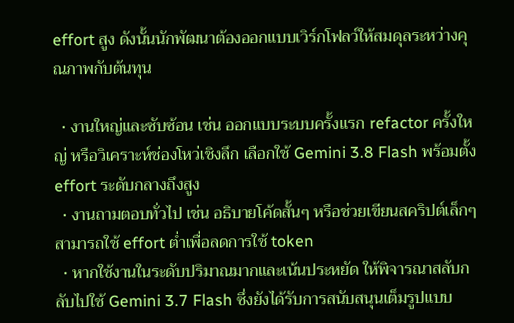effort สูง ดังนั้นนักพัฒนาต้องออกแบบเวิร์กโฟลว์ให้สมดุลระหว่างคุณภาพกับต้นทุน

  • งานใหญ่และซับซ้อน เช่น ออกแบบระบบครั้งแรก refactor ครั้งใหญ่ หรือวิเคราะห์ช่องโหว่เชิงลึก เลือกใช้ Gemini 3.8 Flash พร้อมตั้ง effort ระดับกลางถึงสูง
  • งานถามตอบทั่วไป เช่น อธิบายโค้ดสั้นๆ หรือช่วยเขียนสคริปต์เล็กๆ สามารถใช้ effort ต่ำเพื่อลดการใช้ token
  • หากใช้งานในระดับปริมาณมากและเน้นประหยัด ให้พิจารณาสลับกลับไปใช้ Gemini 3.7 Flash ซึ่งยังได้รับการสนับสนุนเต็มรูปแบบ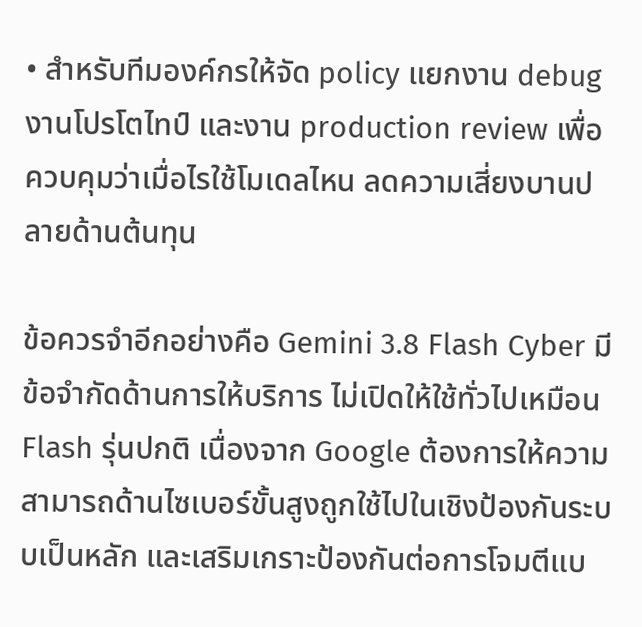• สำหรับทีมองค์กรให้จัด policy แยกงาน debug งานโปรโตไทป์ และงาน production review เพื่อควบคุมว่าเมื่อไรใช้โมเดลไหน ลดความเสี่ยงบานปลายด้านต้นทุน

ข้อควรจำอีกอย่างคือ Gemini 3.8 Flash Cyber มีข้อจำกัดด้านการให้บริการ ไม่เปิดให้ใช้ทั่วไปเหมือน Flash รุ่นปกติ เนื่องจาก Google ต้องการให้ความสามารถด้านไซเบอร์ขั้นสูงถูกใช้ไปในเชิงป้องกันระบบเป็นหลัก และเสริมเกราะป้องกันต่อการโจมตีแบ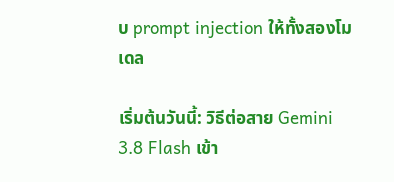บ prompt injection ให้ทั้งสองโมเดล

เริ่มต้นวันนี้: วิธีต่อสาย Gemini 3.8 Flash เข้า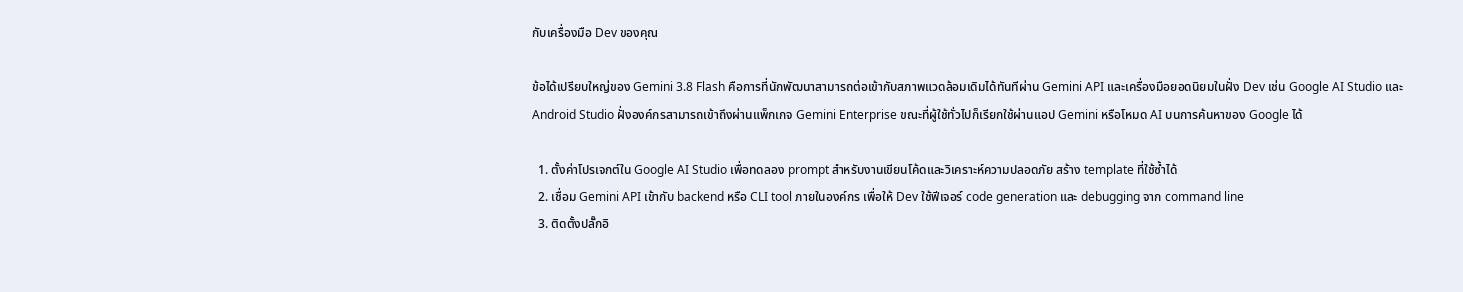กับเครื่องมือ Dev ของคุณ

ข้อได้เปรียบใหญ่ของ Gemini 3.8 Flash คือการที่นักพัฒนาสามารถต่อเข้ากับสภาพแวดล้อมเดิมได้ทันทีผ่าน Gemini API และเครื่องมือยอดนิยมในฝั่ง Dev เช่น Google AI Studio และ Android Studio ฝั่งองค์กรสามารถเข้าถึงผ่านแพ็กเกจ Gemini Enterprise ขณะที่ผู้ใช้ทั่วไปก็เรียกใช้ผ่านแอป Gemini หรือโหมด AI บนการค้นหาของ Google ได้

  1. ตั้งค่าโปรเจกต์ใน Google AI Studio เพื่อทดลอง prompt สำหรับงานเขียนโค้ดและวิเคราะห์ความปลอดภัย สร้าง template ที่ใช้ซ้ำได้
  2. เชื่อม Gemini API เข้ากับ backend หรือ CLI tool ภายในองค์กร เพื่อให้ Dev ใช้ฟีเจอร์ code generation และ debugging จาก command line
  3. ติดตั้งปลั๊กอิ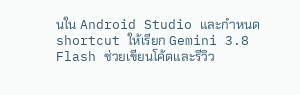นใน Android Studio และกำหนด shortcut ให้เรียก Gemini 3.8 Flash ช่วยเขียนโค้ดและรีวิว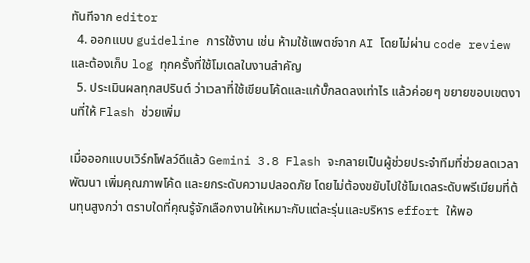ทันทีจาก editor
  4. ออกแบบ guideline การใช้งาน เช่น ห้ามใช้แพตช์จาก AI โดยไม่ผ่าน code review และต้องเก็บ log ทุกครั้งที่ใช้โมเดลในงานสำคัญ
  5. ประเมินผลทุกสปรินต์ ว่าเวลาที่ใช้เขียนโค้ดและแก้บั๊กลดลงเท่าไร แล้วค่อยๆ ขยายขอบเขตงานที่ให้ Flash ช่วยเพิ่ม

เมื่อออกแบบเวิร์กโฟลว์ดีแล้ว Gemini 3.8 Flash จะกลายเป็นผู้ช่วยประจำทีมที่ช่วยลดเวลาพัฒนา เพิ่มคุณภาพโค้ด และยกระดับความปลอดภัย โดยไม่ต้องขยับไปใช้โมเดลระดับพรีเมียมที่ต้นทุนสูงกว่า ตราบใดที่คุณรู้จักเลือกงานให้เหมาะกับแต่ละรุ่นและบริหาร effort ให้พอ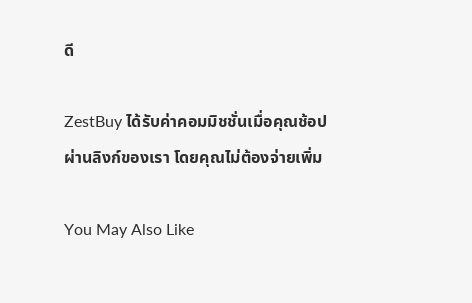ดี

ZestBuy ได้รับค่าคอมมิชชั่นเมื่อคุณช้อปผ่านลิงก์ของเรา โดยคุณไม่ต้องจ่ายเพิ่ม

You May Also Like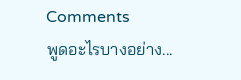Comments
พูดอะไรบางอย่าง...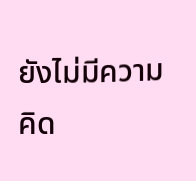ยังไม่มีความคิด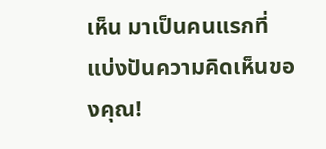เห็น มาเป็นคนแรกที่แบ่งปันความคิดเห็นของคุณ!